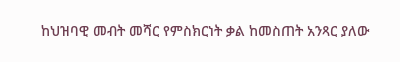ከህዝባዊ መብት መሻር የምስክርነት ቃል ከመስጠት አንጻር ያለው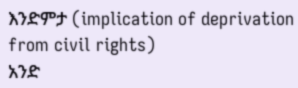እንድምታ (implication of deprivation from civil rights)
አንድ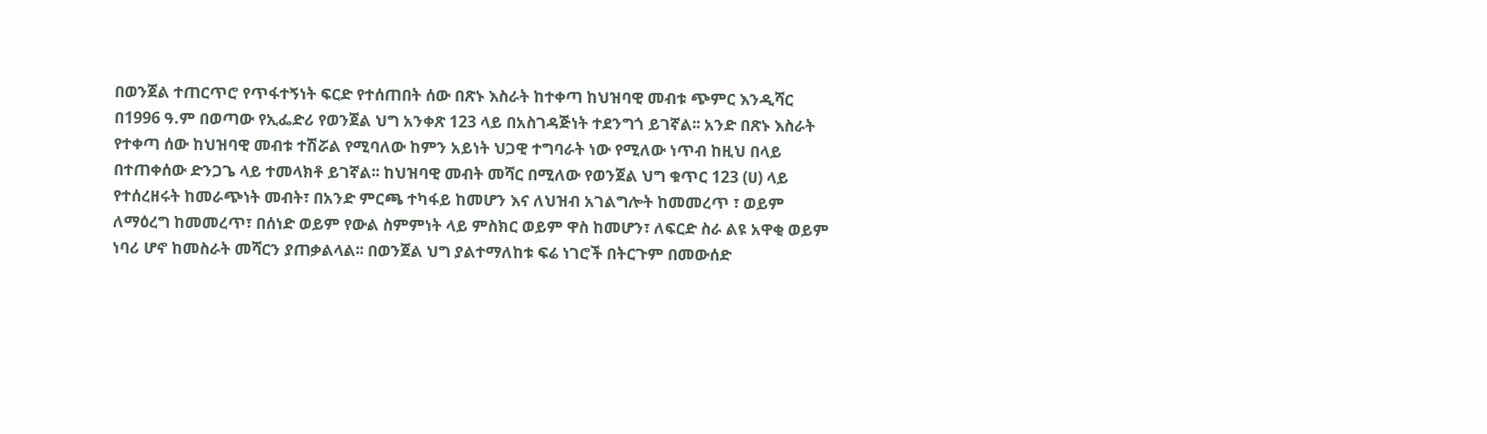በወንጀል ተጠርጥሮ የጥፋተኝነት ፍርድ የተሰጠበት ሰው በጽኑ እስራት ከተቀጣ ከህዝባዊ መብቱ ጭምር እንዲሻር በ1996 ዓ.ም በወጣው የኢፌድሪ የወንጀል ህግ አንቀጽ 123 ላይ በአስገዳጅነት ተደንግጎ ይገኛል፡፡ አንድ በጽኑ እስራት የተቀጣ ሰው ከህዝባዊ መብቱ ተሽሯል የሚባለው ከምን አይነት ህጋዊ ተግባራት ነው የሚለው ነጥብ ከዚህ በላይ በተጠቀሰው ድንጋጌ ላይ ተመላክቶ ይገኛል፡፡ ከህዝባዊ መብት መሻር በሚለው የወንጀል ህግ ቁጥር 123 (ሀ) ላይ የተሰረዘሩት ከመራጭነት መብት፣ በአንድ ምርጫ ተካፋይ ከመሆን እና ለህዝብ አገልግሎት ከመመረጥ ፣ ወይም ለማዕረግ ከመመረጥ፣ በሰነድ ወይም የውል ስምምነት ላይ ምስክር ወይም ዋስ ከመሆን፣ ለፍርድ ስራ ልዩ አዋቂ ወይም ነባሪ ሆኖ ከመስራት መሻርን ያጠቃልላል፡፡ በወንጀል ህግ ያልተማለከቱ ፍሬ ነገሮች በትርጉም በመውሰድ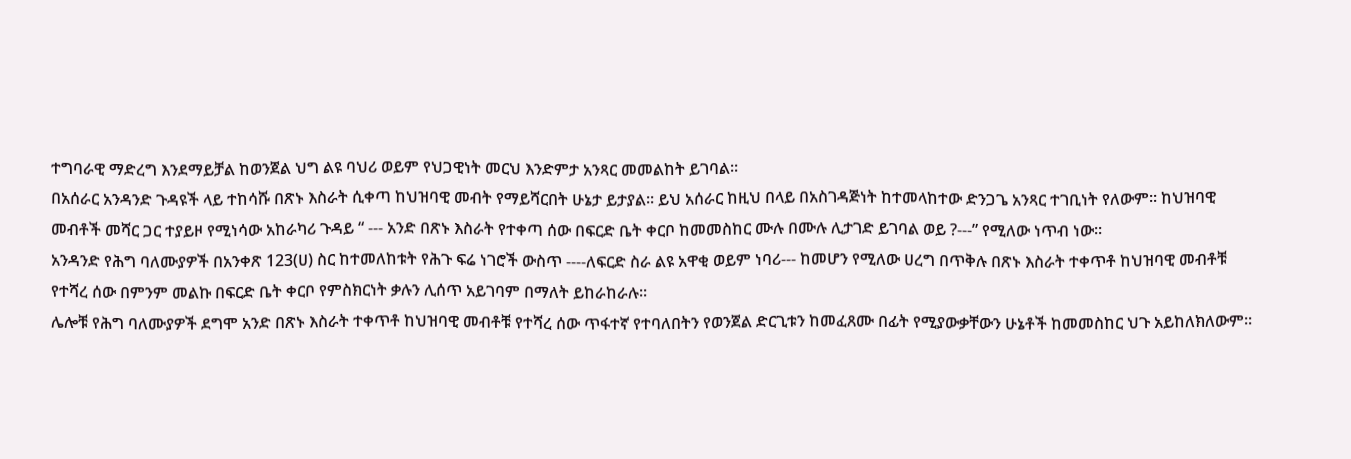ተግባራዊ ማድረግ እንደማይቻል ከወንጀል ህግ ልዩ ባህሪ ወይም የህጋዊነት መርህ እንድምታ አንጻር መመልከት ይገባል፡፡
በአሰራር አንዳንድ ጉዳዩች ላይ ተከሳሹ በጽኑ እስራት ሲቀጣ ከህዝባዊ መብት የማይሻርበት ሁኔታ ይታያል፡፡ ይህ አሰራር ከዚህ በላይ በአስገዳጅነት ከተመላከተው ድንጋጌ አንጻር ተገቢነት የለውም፡፡ ከህዝባዊ መብቶች መሻር ጋር ተያይዞ የሚነሳው አከራካሪ ጉዳይ “ --- አንድ በጽኑ እስራት የተቀጣ ሰው በፍርድ ቤት ቀርቦ ከመመስከር ሙሉ በሙሉ ሊታገድ ይገባል ወይ ?---” የሚለው ነጥብ ነው፡፡
አንዳንድ የሕግ ባለሙያዎች በአንቀጽ 123(ሀ) ስር ከተመለከቱት የሕጉ ፍሬ ነገሮች ውስጥ ----ለፍርድ ስራ ልዩ አዋቂ ወይም ነባሪ--- ከመሆን የሚለው ሀረግ በጥቅሉ በጽኑ እስራት ተቀጥቶ ከህዝባዊ መብቶቹ የተሻረ ሰው በምንም መልኩ በፍርድ ቤት ቀርቦ የምስክርነት ቃሉን ሊሰጥ አይገባም በማለት ይከራከራሉ፡፡
ሌሎቹ የሕግ ባለሙያዎች ደግሞ አንድ በጽኑ እስራት ተቀጥቶ ከህዝባዊ መብቶቹ የተሻረ ሰው ጥፋተኛ የተባለበትን የወንጀል ድርጊቱን ከመፈጸሙ በፊት የሚያውቃቸውን ሁኔቶች ከመመስከር ህጉ አይከለክለውም፡፡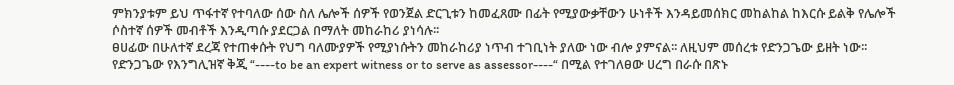ምክንያቱም ይህ ጥፋተኛ የተባለው ሰው ስለ ሌሎች ሰዎች የወንጀል ድርጊቱን ከመፈጸሙ በፊት የሚያውቃቸውን ሁነቶች እንዳይመሰክር መከልከል ከእርሱ ይልቅ የሌሎች ሶስተኛ ሰዎች መብቶች እንዲጣሱ ያደርጋል በማለት መከራከሪ ያነሳሉ፡፡
ፀሀፊው በሁለተኛ ደረጃ የተጠቀሱት የህግ ባለሙያዎች የሚያነሱትን መከራከሪያ ነጥብ ተገቢነት ያለው ነው ብሎ ያምናል፡፡ ለዚህም መሰረቱ የድንጋጌው ይዘት ነው፡፡ የድንጋጌው የእንግሊዝኛ ቅጂ “----to be an expert witness or to serve as assessor----“ በሚል የተገለፀው ሀረግ በራሱ በጽኑ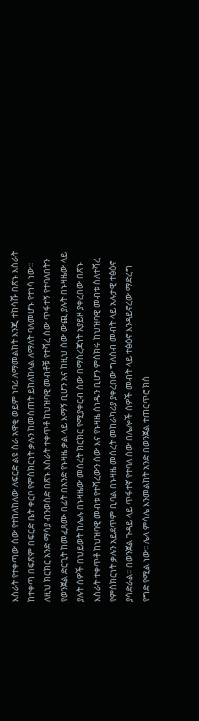እስራት የተቀጣው ሰው የተከለከለው ለፍርድ ልዩ ስራ አዋቂ ወይም ነባሪ ለማመልከት እንጂ ተከሳሹ በጽኑ እስራት ከተቀጣ በፍጽም በፍርድ ቤት ቀርቦ የምስክርነት ቃሉን ከመስጠት ይከለከላል ለማለት ባለመሆኑ የተነሳ ነው፡፡ ለዚህ ክርክር አንድ ማሳያ ብንወስድ በጽኑ እስራት ተቀጥቶ ከህዝባዊ መብቶቹ የተሻረ ሰው ጥፋተኝ የተባለበትን የወንጀል ድርጊት ከመፈጸሙ በፊት በአንድ የኑዛዜ ቃል ላይ እማኝ ቢሆን አና ከዚህ ሰው ውጪ ያሉት በኑዛዜው ላይ ያሉት ሰዎች በህይወት ከሌሉ በኑዛዜው መሰረት ክርክር የሚያቀርብ ሰው በማስረጃነት አያይዞ ያቀረበው በጽኑ እስራት ተቀጥቶ ከህዝባዊ መብቱ የተሻረውን ሰው እና የኑዛዜ ሰነዱን ቢሆን ምስክሩ ከህዝባዊ መብቱ ስለተሻረ የምስክርነት ቃሉን አይደጥም ቢባል በኑዛዜ መሰረት መከራካሪያ ያቀረበው ግለሰብ መብት ላይ አሉታዊ ተፅዕኖ ያሳድራል፡፡ በወንጀል ጉዳይ ላይ ጥፋተኛ የተባለ ሰው በሌሎች ሰዎች መብት ላይ ተፅዕኖ እንዳይኖረው ማድረግ የግድ የሚል ነው፡፡ ሌላ ምሳሌ እንመልከት አንድ በወንጀል ተጠርጥሮ ክስ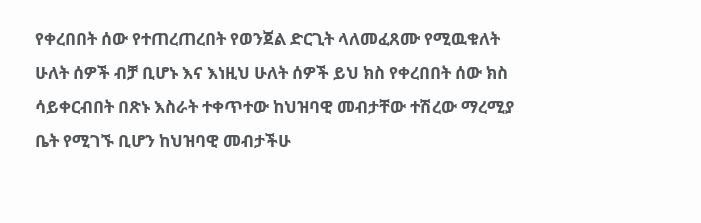የቀረበበት ሰው የተጠረጠረበት የወንጀል ድርጊት ላለመፈጸሙ የሚዉቁለት ሁለት ሰዎች ብቻ ቢሆኑ እና እነዚህ ሁለት ሰዎች ይህ ክስ የቀረበበት ሰው ክስ ሳይቀርብበት በጽኑ እስራት ተቀጥተው ከህዝባዊ መብታቸው ተሽረው ማረሚያ ቤት የሚገኙ ቢሆን ከህዝባዊ መብታችሁ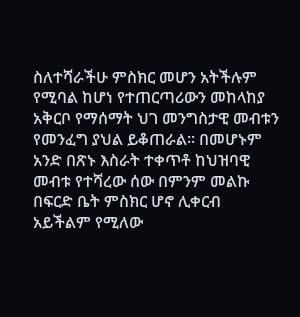ስለተሻራችሁ ምስክር መሆን አትችሉም የሚባል ከሆነ የተጠርጣሪውን መከላከያ አቅርቦ የማሰማት ህገ መንግስታዊ መብቱን የመንፈግ ያህል ይቆጠራል፡፡ በመሆኑም አንድ በጽኑ እስራት ተቀጥቶ ከህዝባዊ መብቱ የተሻረው ሰው በምንም መልኩ በፍርድ ቤት ምስክር ሆኖ ሊቀርብ አይችልም የሚለው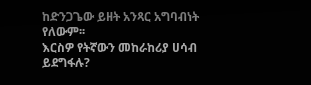ከድንጋጌው ይዘት አንጻር አግባብነት የለውም፡፡
እርስዎ የትኛውን መከራከሪያ ሀሳብ ይደግፋሉ?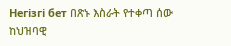Негізгі бет በጽኑ እስራት የተቀጣ ሰው ከህዝባዊ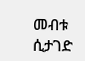መብቱ ሲታገድ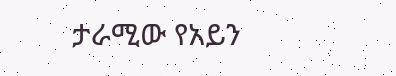ታራሚው የአይን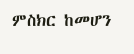ምስክር ከመሆን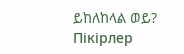ይከለከላል ወይ?
Пікірлер